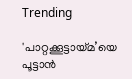Trending

'പാറ്റക്കൂട്ടായ്‌മ’യെ പൂട്ടാൻ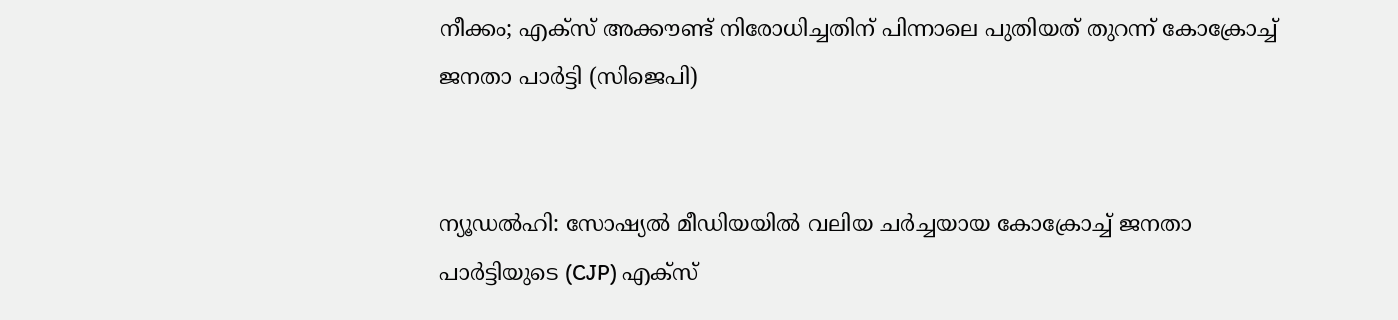നീക്കം; എക്‌സ് അക്കൗണ്ട് നിരോധിച്ചതിന് പിന്നാലെ പുതിയത് തുറന്ന് കോക്രോച്ച്‌ ജനതാ പാർട്ടി (സിജെപി)


ന്യൂഡല്‍ഹി: സോഷ്യല്‍ മീഡിയയില്‍ വലിയ ചര്‍ച്ചയായ കോക്രോച്ച്‌ ജനതാ പാർട്ടിയുടെ (CJP) എക്‌സ്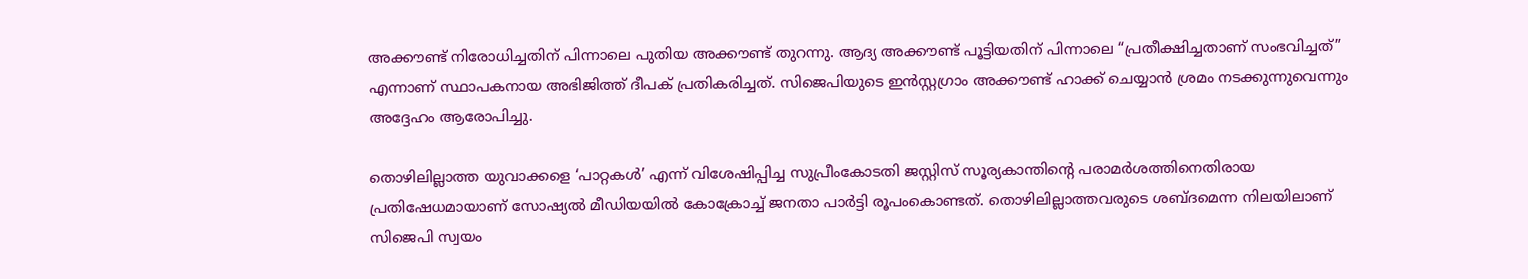അക്കൗണ്ട് നിരോധിച്ചതിന് പിന്നാലെ പുതിയ അക്കൗണ്ട് തുറന്നു. ആദ്യ അക്കൗണ്ട് പൂട്ടിയതിന് പിന്നാലെ “പ്രതീക്ഷിച്ചതാണ് സംഭവിച്ചത്” എന്നാണ് സ്ഥാപകനായ അഭിജിത്ത് ദീപക് പ്രതികരിച്ചത്. സിജെപിയുടെ ഇൻസ്റ്റഗ്രാം അക്കൗണ്ട് ഹാക്ക് ചെയ്യാൻ ശ്രമം നടക്കുന്നുവെന്നും അദ്ദേഹം ആരോപിച്ചു.

തൊഴിലില്ലാത്ത യുവാക്കളെ ‘പാറ്റകള്‍’ എന്ന് വിശേഷിപ്പിച്ച സുപ്രീംകോടതി ജസ്റ്റിസ് സൂര്യകാന്തിന്റെ പരാമര്‍ശത്തിനെതിരായ പ്രതിഷേധമായാണ് സോഷ്യല്‍ മീഡിയയില്‍ കോക്രോച്ച്‌ ജനതാ പാർട്ടി രൂപംകൊണ്ടത്. തൊഴിലില്ലാത്തവരുടെ ശബ്ദമെന്ന നിലയിലാണ് സിജെപി സ്വയം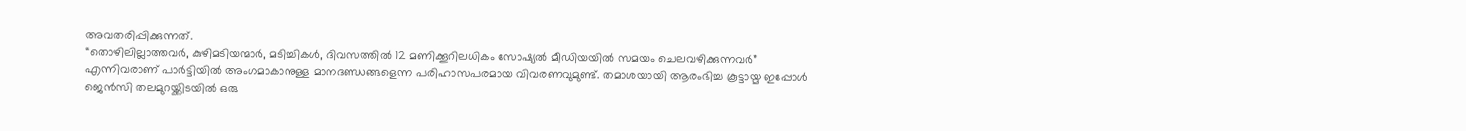അവതരിപ്പിക്കുന്നത്.
“തൊഴിലില്ലാത്തവര്‍, കുഴിമടിയന്മാര്‍, മടിച്ചികള്‍, ദിവസത്തില്‍ 12 മണിക്കൂറിലധികം സോഷ്യല്‍ മീഡിയയില്‍ സമയം ചെലവഴിക്കുന്നവര്‍” എന്നിവരാണ് പാര്‍ട്ടിയില്‍ അംഗമാകാനുള്ള മാനദണ്ഡങ്ങളെന്ന പരിഹാസപരമായ വിവരണവുമുണ്ട്. തമാശയായി ആരംഭിച്ച കൂട്ടായ്മ ഇപ്പോള്‍ ജെൻസി തലമുറയ്ക്കിടയില്‍ ഒരു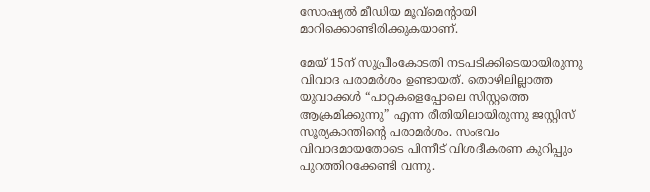സോഷ്യല്‍ മീഡിയ മൂവ്‌മെന്റായി മാറിക്കൊണ്ടിരിക്കുകയാണ്.

മേയ് 15ന് സുപ്രീംകോടതി നടപടിക്കിടെയായിരുന്നു വിവാദ പരാമര്‍ശം ഉണ്ടായത്. തൊഴിലില്ലാത്ത യുവാക്കള്‍ “പാറ്റകളെപ്പോലെ സിസ്റ്റത്തെ ആക്രമിക്കുന്നു” എന്ന രീതിയിലായിരുന്നു ജസ്റ്റിസ് സൂര്യകാന്തിന്റെ പരാമര്‍ശം. സംഭവം വിവാദമായതോടെ പിന്നീട് വിശദീകരണ കുറിപ്പും പുറത്തിറക്കേണ്ടി വന്നു.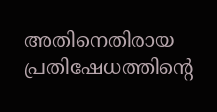അതിനെതിരായ പ്രതിഷേധത്തിന്റെ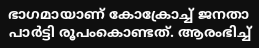ഭാഗമായാണ് കോക്രോച്ച്‌ ജനതാ പാർട്ടി രൂപംകൊണ്ടത്. ആരംഭിച്ച്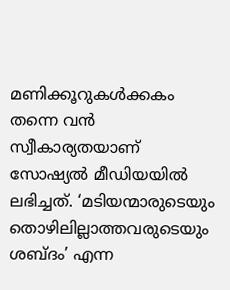മണിക്കൂറുകള്‍ക്കകം തന്നെ വന്‍ സ്വീകാര്യതയാണ് സോഷ്യല്‍ മീഡിയയില്‍ ലഭിച്ചത്. ‘മടിയന്മാരുടെയും തൊഴിലില്ലാത്തവരുടെയും ശബ്ദം’ എന്ന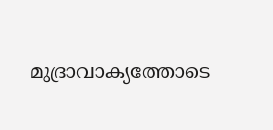മുദ്രാവാക്യത്തോടെ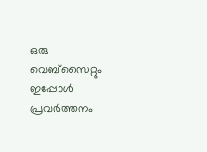ഒരു വെബ്‌സൈറ്റും ഇപ്പോള്‍ പ്രവര്‍ത്തനം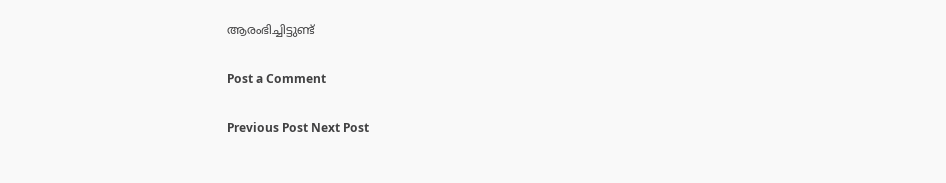ആരംഭിച്ചിട്ടുണ്ട്

Post a Comment

Previous Post Next Post